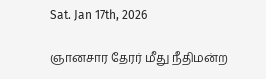Sat. Jan 17th, 2026

ஞானசார தேரர் மீது நீதிமன்ற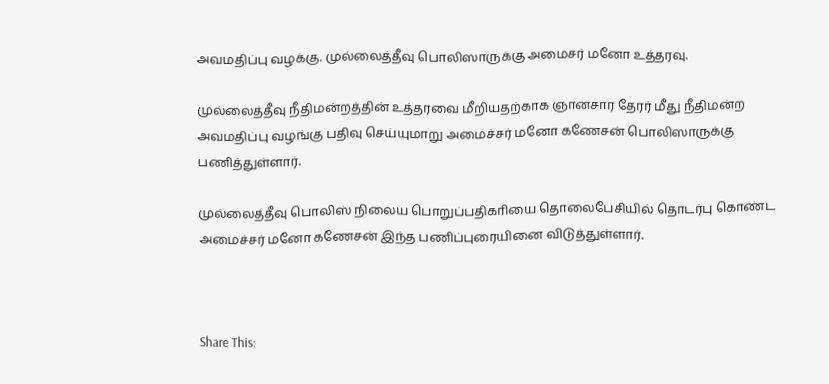அவமதிப்பு வழக்கு. முல்லைத்தீவு பொலிஸாருக்கு அமைசர் மனோ உத்தரவு.

முல்லைத்தீவு நீதிமன்றத்தின் உத்தரவை மீறியதற்காக ஞானசார தேரர் மீது நீதிமன்ற அவமதிப்பு வழங்கு பதிவு செய்யுமாறு அமைச்சர் மனோ கணேசன் பொலிஸாருக்கு பணித்துள்ளார்.

முல்லைத்தீவு பொலிஸ் நிலைய பொறுப்பதிகாியை தொலைபேசியில் தொடர்பு கொண்ட அமைச்சர் மனோ கணேசன் இந்த பணிப்புரையினை விடுத்துள்ளார்.



Share This: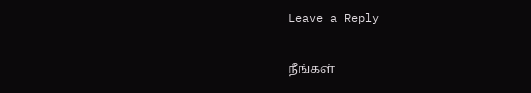Leave a Reply

நீங்கள்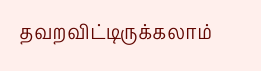தவறவிட்டிருக்கலாம்